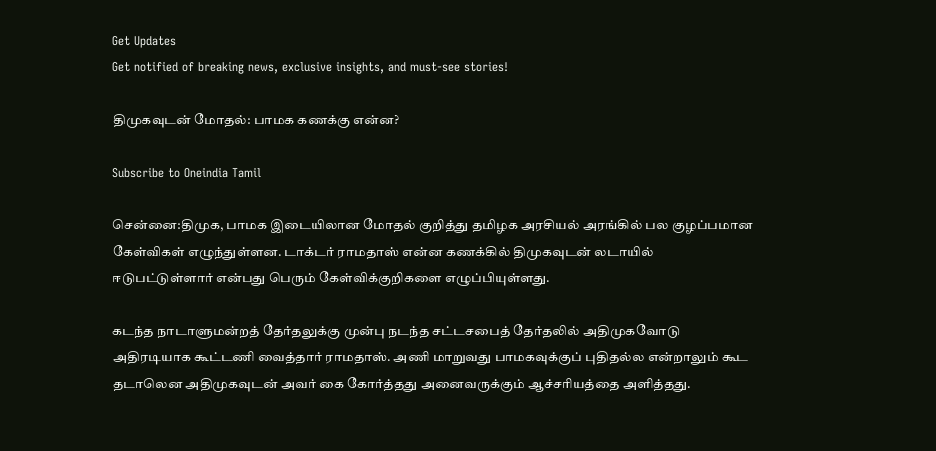Get Updates
Get notified of breaking news, exclusive insights, and must-see stories!

திமுகவுடன் மோதல்: பாமக கணக்கு என்ன?

Subscribe to Oneindia Tamil

சென்னை:திமுக, பாமக இடையிலான மோதல் குறித்து தமிழக அரசியல் அரங்கில் பல குழப்பமான கேள்விகள் எழுந்துள்ளன. டாக்டர் ராமதாஸ் என்ன கணக்கில் திமுகவுடன் லடாயில் ஈடுபட்டுள்ளார் என்பது பெரும் கேள்விக்குறிகளை எழுப்பியுள்ளது.

கடந்த நாடாளுமன்றத் தேர்தலுக்கு முன்பு நடந்த சட்டசபைத் தேர்தலில் அதிமுகவோடு அதிரடியாக கூட்டணி வைத்தார் ராமதாஸ். அணி மாறுவது பாமகவுக்குப் புதிதல்ல என்றாலும் கூட தடாலென அதிமுகவுடன் அவர் கை கோர்த்தது அனைவருக்கும் ஆச்சரியத்தை அளித்தது.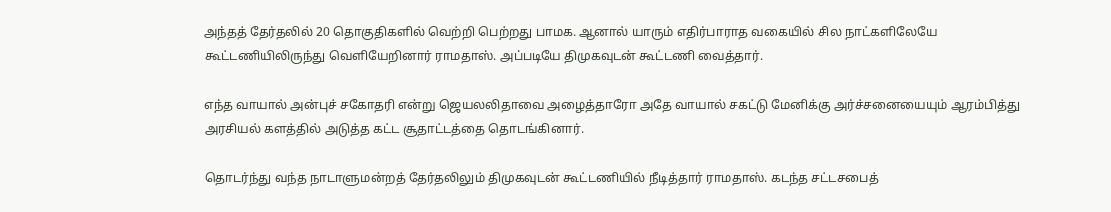அந்தத் தேர்தலில் 20 தொகுதிகளில் வெற்றி பெற்றது பாமக. ஆனால் யாரும் எதிர்பாராத வகையில் சில நாட்களிலேயே கூட்டணியிலிருந்து வெளியேறினார் ராமதாஸ். அப்படியே திமுகவுடன் கூட்டணி வைத்தார்.

எந்த வாயால் அன்புச் சகோதரி என்று ஜெயலலிதாவை அழைத்தாரோ அதே வாயால் சகட்டு மேனிக்கு அர்ச்சனையையும் ஆரம்பித்து அரசியல் களத்தில் அடுத்த கட்ட சூதாட்டத்தை தொடங்கினார்.

தொடர்ந்து வந்த நாடாளுமன்றத் தேர்தலிலும் திமுகவுடன் கூட்டணியில் நீடித்தார் ராமதாஸ். கடந்த சட்டசபைத்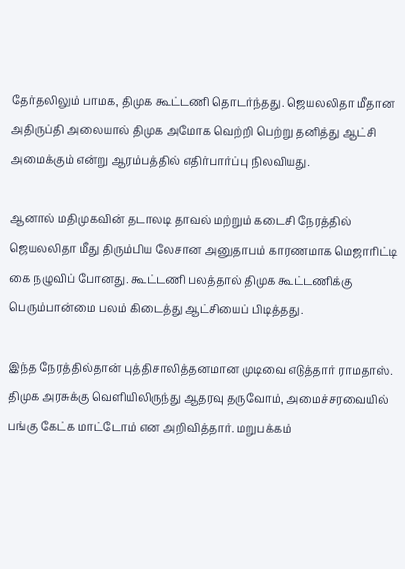தேர்தலிலும் பாமக, திமுக கூட்டணி தொடர்ந்தது. ஜெயலலிதா மீதான அதிருப்தி அலையால் திமுக அமோக வெற்றி பெற்று தனித்து ஆட்சி அமைக்கும் என்று ஆரம்பத்தில் எதிர்பார்ப்பு நிலவியது.

ஆனால் மதிமுகவின் தடாலடி தாவல் மற்றும் கடைசி நேரத்தில் ஜெயலலிதா மீது திரும்பிய லேசான அனுதாபம் காரணமாக மெஜாரிட்டி கை நழுவிப் போனது. கூட்டணி பலத்தால் திமுக கூட்டணிக்கு பெரும்பான்மை பலம் கிடைத்து ஆட்சியைப் பிடித்தது.

இந்த நேரத்தில்தான் புத்திசாலித்தனமான முடிவை எடுத்தார் ராமதாஸ். திமுக அரசுக்கு வெளியிலிருந்து ஆதரவு தருவோம், அமைச்சரவையில் பங்கு கேட்க மாட்டோம் என அறிவித்தார். மறுபக்கம்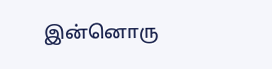இன்னொரு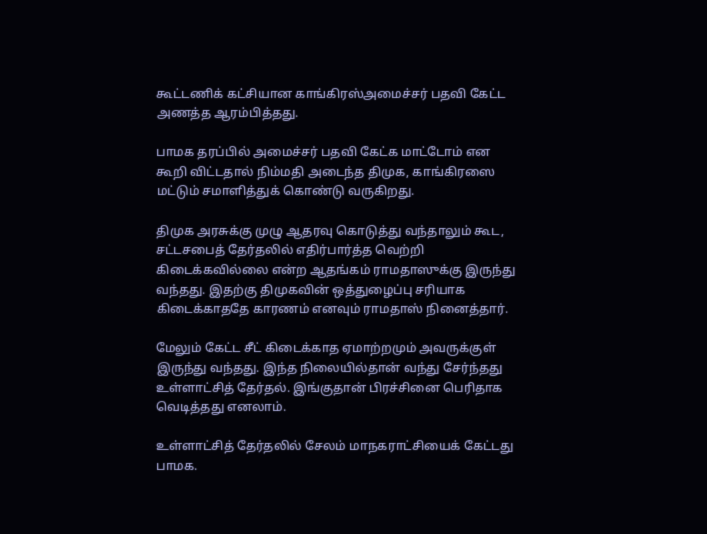கூட்டணிக் கட்சியான காங்கிரஸ்அமைச்சர் பதவி கேட்ட அணத்த ஆரம்பித்தது.

பாமக தரப்பில் அமைச்சர் பதவி கேட்க மாட்டோம் என கூறி விட்டதால் நிம்மதி அடைந்த திமுக, காங்கிரஸை மட்டும் சமாளித்துக் கொண்டு வருகிறது.

திமுக அரசுக்கு முழு ஆதரவு கொடுத்து வந்தாலும் கூட, சட்டசபைத் தேர்தலில் எதிர்பார்த்த வெற்றி கிடைக்கவில்லை என்ற ஆதங்கம் ராமதாஸுக்கு இருந்து வந்தது. இதற்கு திமுகவின் ஒத்துழைப்பு சரியாக கிடைக்காததே காரணம் எனவும் ராமதாஸ் நினைத்தார்.

மேலும் கேட்ட சீட் கிடைக்காத ஏமாற்றமும் அவருக்குள் இருந்து வந்தது. இந்த நிலையில்தான் வந்து சேர்ந்தது உள்ளாட்சித் தேர்தல். இங்குதான் பிரச்சினை பெரிதாக வெடித்தது எனலாம்.

உள்ளாட்சித் தேர்தலில் சேலம் மாநகராட்சியைக் கேட்டது பாமக.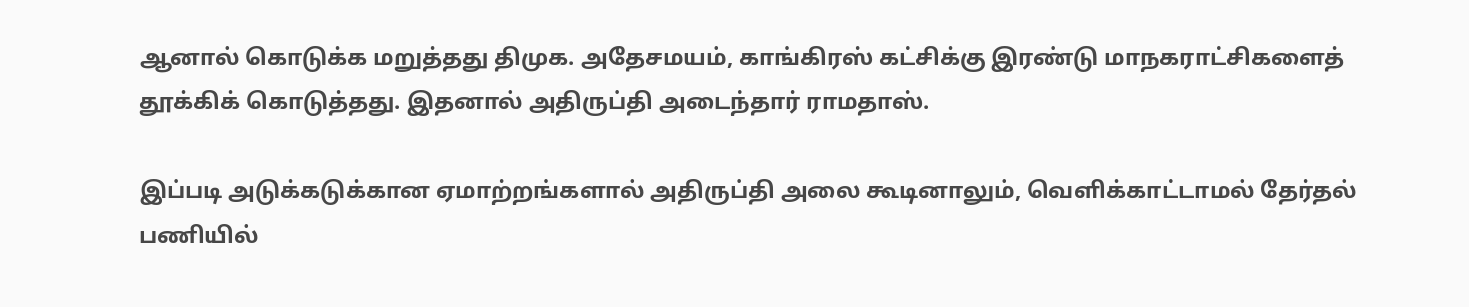ஆனால் கொடுக்க மறுத்தது திமுக. அதேசமயம், காங்கிரஸ் கட்சிக்கு இரண்டு மாநகராட்சிகளைத் தூக்கிக் கொடுத்தது. இதனால் அதிருப்தி அடைந்தார் ராமதாஸ்.

இப்படி அடுக்கடுக்கான ஏமாற்றங்களால் அதிருப்தி அலை கூடினாலும், வெளிக்காட்டாமல் தேர்தல் பணியில்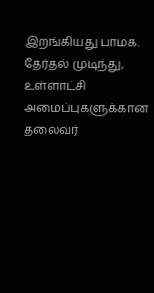இறங்கியது பாமக. தேர்தல் முடிந்து, உள்ளாட்சி அமைப்புகளுக்கான தலைவர்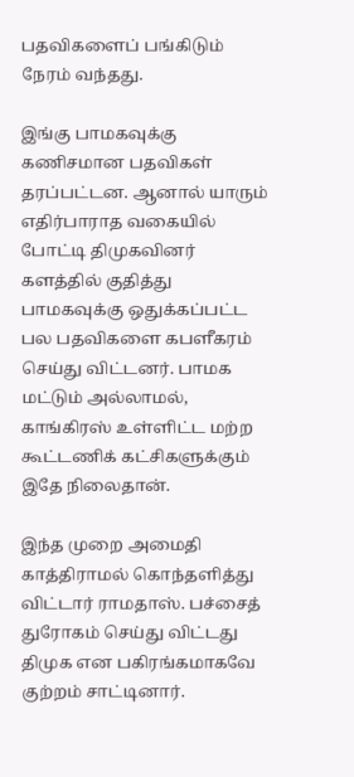பதவிகளைப் பங்கிடும் நேரம் வந்தது.

இங்கு பாமகவுக்கு கணிசமான பதவிகள் தரப்பட்டன. ஆனால் யாரும் எதிர்பாராத வகையில் போட்டி திமுகவினர் களத்தில் குதித்து பாமகவுக்கு ஒதுக்கப்பட்ட பல பதவிகளை கபளீகரம் செய்து விட்டனர். பாமக மட்டும் அல்லாமல், காங்கிரஸ் உள்ளிட்ட மற்ற கூட்டணிக் கட்சிகளுக்கும் இதே நிலைதான்.

இந்த முறை அமைதி காத்திராமல் கொந்தளித்து விட்டார் ராமதாஸ். பச்சைத் துரோகம் செய்து விட்டது திமுக என பகிரங்கமாகவே குற்றம் சாட்டினார்.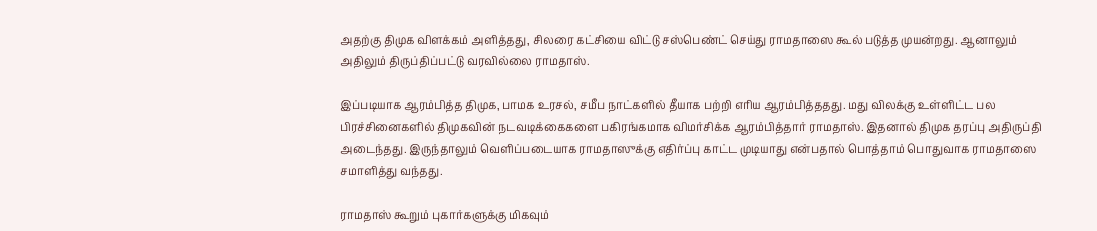அதற்கு திமுக விளக்கம் அளித்தது, சிலரை கட்சியை விட்டு சஸ்பெண்ட் செய்து ராமதாஸை கூல் படுத்த முயன்றது. ஆனாலும் அதிலும் திருப்திப்பட்டு வரவில்லை ராமதாஸ்.

இப்படியாக ஆரம்பித்த திமுக, பாமக உரசல், சமீப நாட்களில் தீயாக பற்றி எரிய ஆரம்பித்ததது. மது விலக்கு உள்ளிட்ட பல பிரச்சினைகளில் திமுகவின் நடவடிக்கைகளை பகிரங்கமாக விமர்சிக்க ஆரம்பித்தார் ராமதாஸ். இதனால் திமுக தரப்பு அதிருப்தி அடைந்தது. இருந்தாலும் வெளிப்படையாக ராமதாஸுக்கு எதிர்ப்பு காட்ட முடியாது என்பதால் பொத்தாம் பொதுவாக ராமதாஸை சமாளித்து வந்தது.

ராமதாஸ் கூறும் புகார்களுக்கு மிகவும்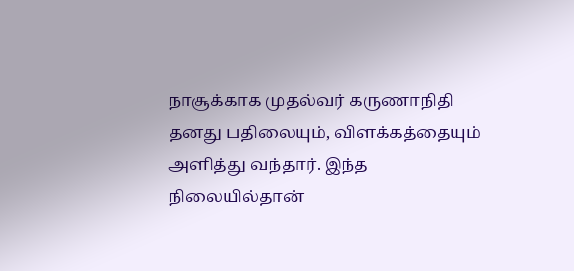நாசூக்காக முதல்வர் கருணாநிதி தனது பதிலையும், விளக்கத்தையும் அளித்து வந்தார். இந்த நிலையில்தான்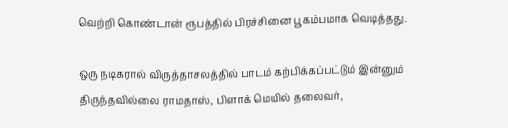வெற்றி கொண்டான் ரூபத்தில் பிரச்சினை பூகம்பமாக வெடித்தது.

ஒரு நடிகரால் விருத்தாசலத்தில் பாடம் கற்பிக்கப்பட்டும் இன்னும் திருந்தவில்லை ராமதாஸ், பிளாக் மெயில் தலைவர்,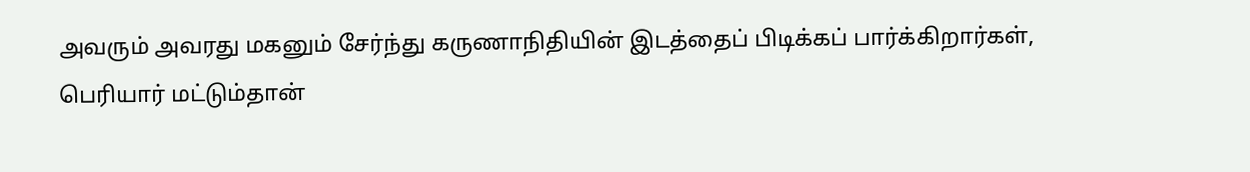அவரும் அவரது மகனும் சேர்ந்து கருணாநிதியின் இடத்தைப் பிடிக்கப் பார்க்கிறார்கள், பெரியார் மட்டும்தான்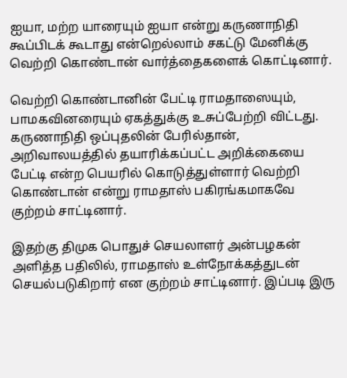ஐயா, மற்ற யாரையும் ஐயா என்று கருணாநிதி கூப்பிடக் கூடாது என்றெல்லாம் சகட்டு மேனிக்கு வெற்றி கொண்டான் வார்த்தைகளைக் கொட்டினார்.

வெற்றி கொண்டானின் பேட்டி ராமதாஸையும், பாமகவினரையும் ஏகத்துக்கு உசுப்பேற்றி விட்டது. கருணாநிதி ஒப்புதலின் பேரில்தான், அறிவாலயத்தில் தயாரிக்கப்பட்ட அறிக்கையை பேட்டி என்ற பெயரில் கொடுத்துள்ளார் வெற்றி கொண்டான் என்று ராமதாஸ் பகிரங்கமாகவே குற்றம் சாட்டினார்.

இதற்கு திமுக பொதுச் செயலாளர் அன்பழகன் அளித்த பதிலில், ராமதாஸ் உள்நோக்கத்துடன் செயல்படுகிறார் என குற்றம் சாட்டினார். இப்படி இரு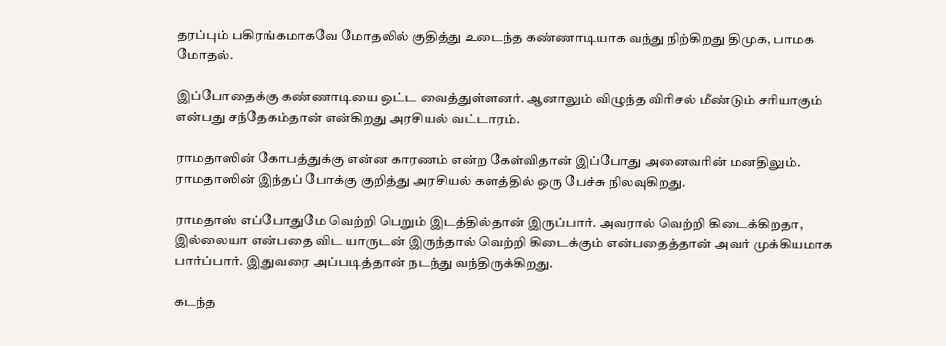தரப்பும் பகிரங்கமாகவே மோதலில் குதித்து உடைந்த கண்ணாடியாக வந்து நிற்கிறது திமுக, பாமக மோதல்.

இப்போதைக்கு கண்ணாடியை ஒட்ட வைத்துள்ளனர். ஆனாலும் விழுந்த விரிசல் மீண்டும் சரியாகும் என்பது சந்தேகம்தான் என்கிறது அரசியல் வட்டாரம்.

ராமதாஸின் கோபத்துக்கு என்ன காரணம் என்ற கேள்விதான் இப்போது அனைவரின் மனதிலும். ராமதாஸின் இந்தப் போக்கு குறித்து அரசியல் களத்தில் ஒரு பேச்சு நிலவுகிறது.

ராமதாஸ் எப்போதுமே வெற்றி பெறும் இடத்தில்தான் இருப்பார். அவரால் வெற்றி கிடைக்கிறதா, இல்லையா என்பதை விட யாருடன் இருந்தால் வெற்றி கிடைக்கும் என்பதைத்தான் அவர் முக்கியமாக பார்ப்பார். இதுவரை அப்படித்தான் நடந்து வந்திருக்கிறது.

கடந்த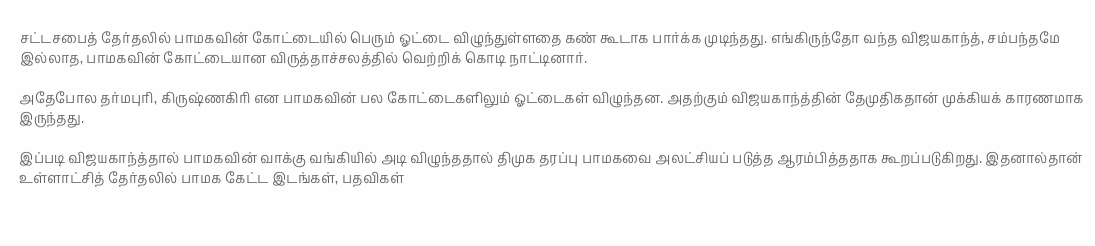சட்டசபைத் தேர்தலில் பாமகவின் கோட்டையில் பெரும் ஓட்டை விழுந்துள்ளதை கண் கூடாக பார்க்க முடிந்தது. எங்கிருந்தோ வந்த விஜயகாந்த், சம்பந்தமே இல்லாத, பாமகவின் கோட்டையான விருத்தாச்சலத்தில் வெற்றிக் கொடி நாட்டினார்.

அதேபோல தர்மபுரி, கிருஷ்ணகிரி என பாமகவின் பல கோட்டைகளிலும் ஓட்டைகள் விழுந்தன. அதற்கும் விஜயகாந்த்தின் தேமுதிகதான் முக்கியக் காரணமாக இருந்தது.

இப்படி விஜயகாந்த்தால் பாமகவின் வாக்கு வங்கியில் அடி விழுந்ததால் திமுக தரப்பு பாமகவை அலட்சியப் படுத்த ஆரம்பித்ததாக கூறப்படுகிறது. இதனால்தான் உள்ளாட்சித் தேர்தலில் பாமக கேட்ட இடங்கள், பதவிகள்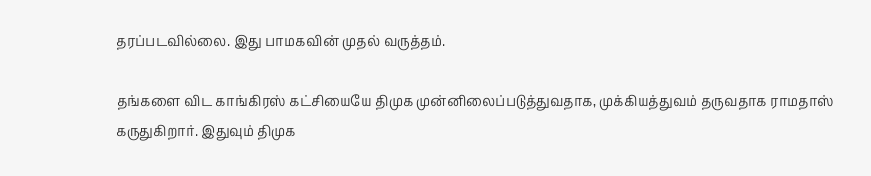தரப்படவில்லை. இது பாமகவின் முதல் வருத்தம்.

தங்களை விட காங்கிரஸ் கட்சியையே திமுக முன்னிலைப்படுத்துவதாக, முக்கியத்துவம் தருவதாக ராமதாஸ் கருதுகிறார். இதுவும் திமுக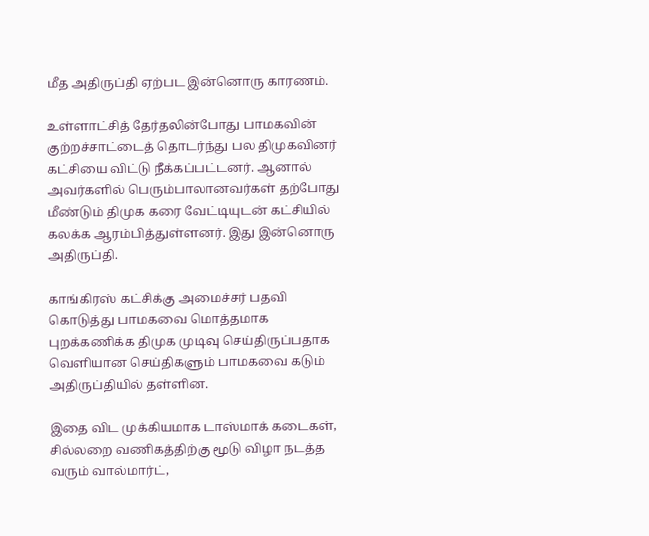மீத அதிருப்தி ஏற்பட இன்னொரு காரணம்.

உள்ளாட்சித் தேர்தலின்போது பாமகவின் குற்றச்சாட்டைத் தொடர்ந்து பல திமுகவினர் கட்சியை விட்டு நீக்கப்பட்டனர். ஆனால் அவர்களில் பெரும்பாலானவர்கள் தற்போது மீண்டும் திமுக கரை வேட்டியுடன் கட்சியில் கலக்க ஆரம்பித்துள்ளனர். இது இன்னொரு அதிருப்தி.

காங்கிரஸ் கட்சிக்கு அமைச்சர் பதவி கொடுத்து பாமகவை மொத்தமாக புறக்கணிக்க திமுக முடிவு செய்திருப்பதாக வெளியான செய்திகளும் பாமகவை கடும் அதிருப்தியில் தள்ளின.

இதை விட முக்கியமாக டாஸ்மாக் கடைகள், சில்லறை வணிகத்திற்கு மூடு விழா நடத்த வரும் வால்மார்ட்,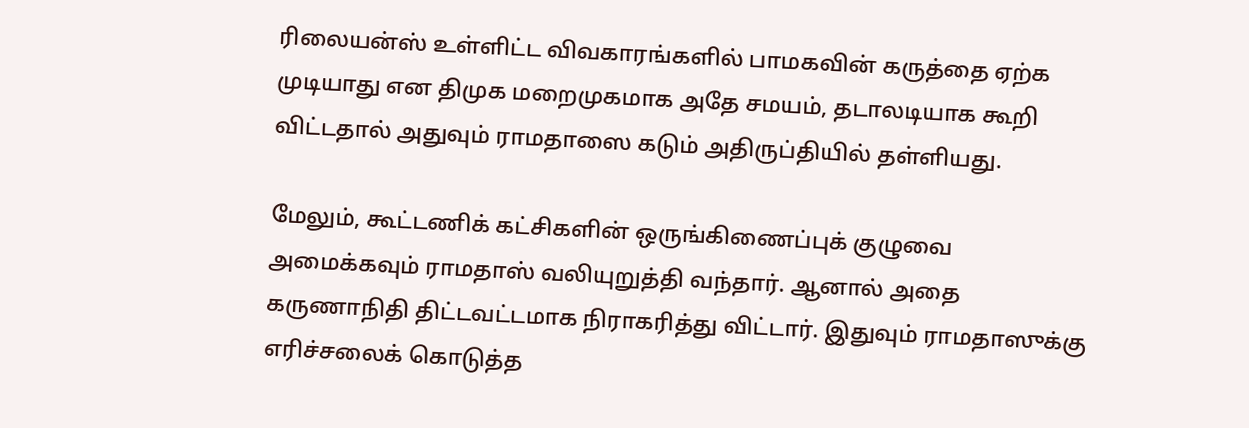ரிலையன்ஸ் உள்ளிட்ட விவகாரங்களில் பாமகவின் கருத்தை ஏற்க முடியாது என திமுக மறைமுகமாக அதே சமயம், தடாலடியாக கூறி விட்டதால் அதுவும் ராமதாஸை கடும் அதிருப்தியில் தள்ளியது.

மேலும், கூட்டணிக் கட்சிகளின் ஒருங்கிணைப்புக் குழுவை அமைக்கவும் ராமதாஸ் வலியுறுத்தி வந்தார். ஆனால் அதை கருணாநிதி திட்டவட்டமாக நிராகரித்து விட்டார். இதுவும் ராமதாஸுக்கு எரிச்சலைக் கொடுத்த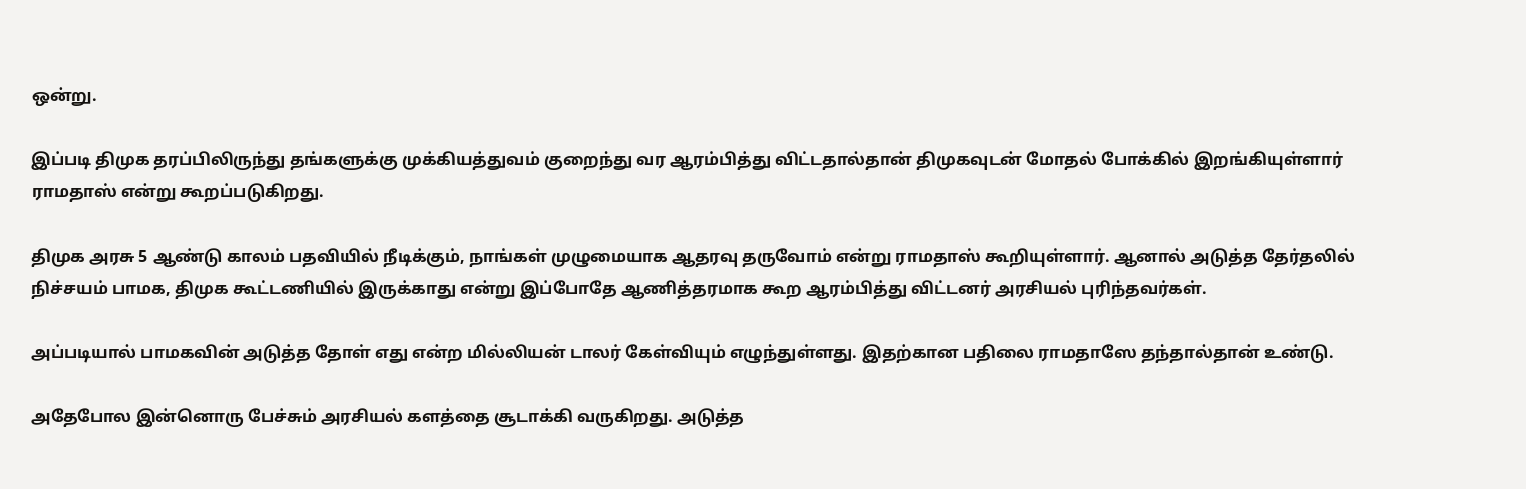ஒன்று.

இப்படி திமுக தரப்பிலிருந்து தங்களுக்கு முக்கியத்துவம் குறைந்து வர ஆரம்பித்து விட்டதால்தான் திமுகவுடன் மோதல் போக்கில் இறங்கியுள்ளார் ராமதாஸ் என்று கூறப்படுகிறது.

திமுக அரசு 5 ஆண்டு காலம் பதவியில் நீடிக்கும், நாங்கள் முழுமையாக ஆதரவு தருவோம் என்று ராமதாஸ் கூறியுள்ளார். ஆனால் அடுத்த தேர்தலில் நிச்சயம் பாமக, திமுக கூட்டணியில் இருக்காது என்று இப்போதே ஆணித்தரமாக கூற ஆரம்பித்து விட்டனர் அரசியல் புரிந்தவர்கள்.

அப்படியால் பாமகவின் அடுத்த தோள் எது என்ற மில்லியன் டாலர் கேள்வியும் எழுந்துள்ளது. இதற்கான பதிலை ராமதாஸே தந்தால்தான் உண்டு.

அதேபோல இன்னொரு பேச்சும் அரசியல் களத்தை சூடாக்கி வருகிறது. அடுத்த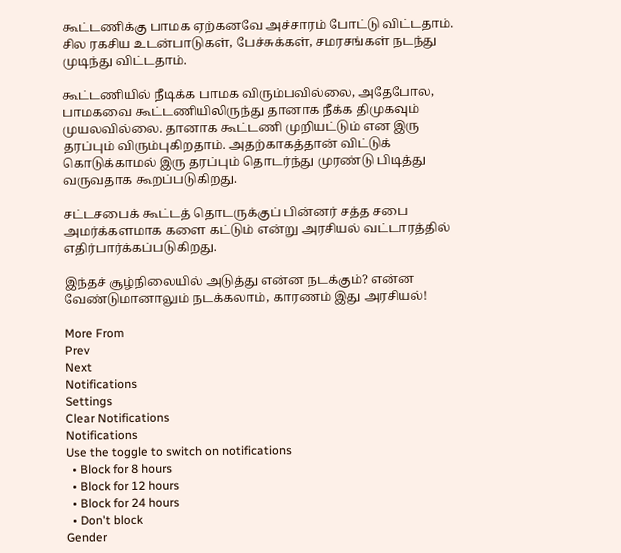கூட்டணிக்கு பாமக ஏற்கனவே அச்சாரம் போட்டு விட்டதாம். சில ரகசிய உடன்பாடுகள், பேச்சுக்கள், சமரசங்கள் நடந்து முடிந்து விட்டதாம்.

கூட்டணியில் நீடிக்க பாமக விரும்பவில்லை, அதேபோல, பாமகவை கூட்டணியிலிருந்து தானாக நீக்க திமுகவும் முயலவில்லை. தானாக கூட்டணி முறியட்டும் என இரு தரப்பும் விரும்புகிறதாம். அதற்காகத்தான் விட்டுக் கொடுக்காமல் இரு தரப்பும் தொடர்ந்து முரண்டு பிடித்து வருவதாக கூறப்படுகிறது.

சட்டசபைக் கூட்டத் தொடருக்குப் பின்னர் சத்த சபை அமர்க்களமாக களை கட்டும் என்று அரசியல் வட்டாரத்தில் எதிர்பார்க்கப்படுகிறது.

இந்தச் சூழ்நிலையில் அடுத்து என்ன நடக்கும்? என்ன வேண்டுமானாலும் நடக்கலாம், காரணம் இது அரசியல்!

More From
Prev
Next
Notifications
Settings
Clear Notifications
Notifications
Use the toggle to switch on notifications
  • Block for 8 hours
  • Block for 12 hours
  • Block for 24 hours
  • Don't block
Gender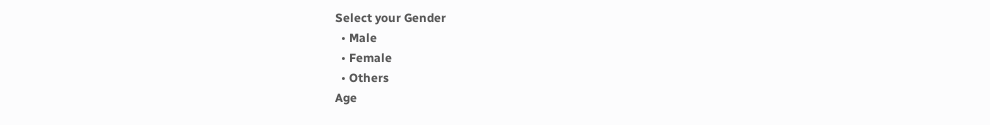Select your Gender
  • Male
  • Female
  • Others
Age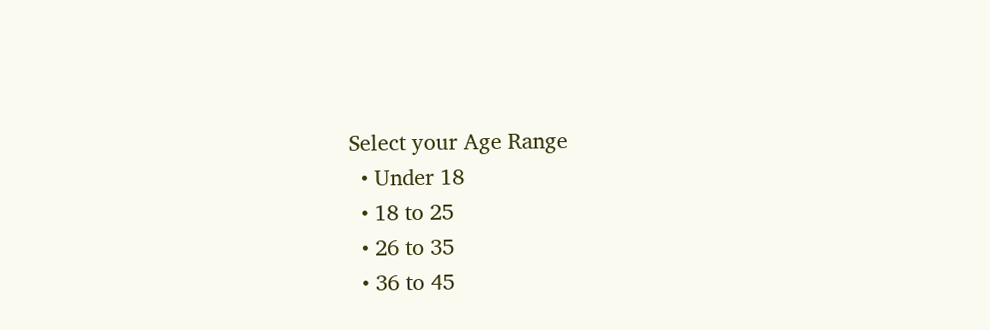Select your Age Range
  • Under 18
  • 18 to 25
  • 26 to 35
  • 36 to 45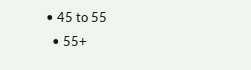• 45 to 55
  • 55+